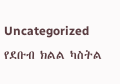Uncategorized የደቡብ ክልል ካስትል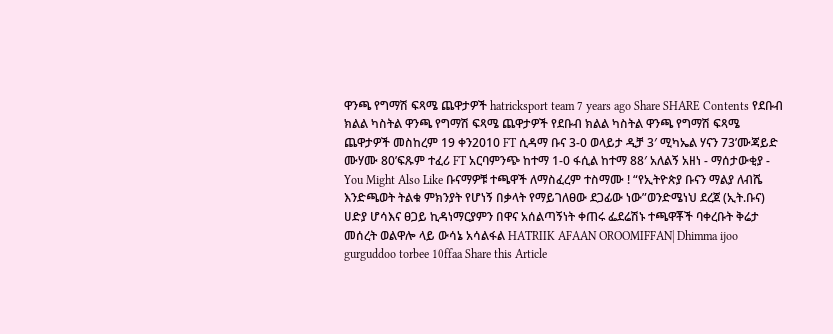ዋንጫ የግማሽ ፍጻሜ ጨዋታዎች hatricksport team 7 years ago Share SHARE Contents የደቡብ ክልል ካስትል ዋንጫ የግማሽ ፍጻሜ ጨዋታዎች የደቡብ ክልል ካስትል ዋንጫ የግማሽ ፍጻሜ ጨዋታዎች መስከረም 19 ቀን2010 FT ሲዳማ ቡና 3-0 ወላይታ ዲቻ 3′ ሚካኤል ሃናን 73’ሙጃይድ ሙሃሙ 80’ፍጹም ተፈሪ FT አርባምንጭ ከተማ 1-0 ፋሲል ከተማ 88′ አለልኝ አዘነ - ማሰታውቂያ - You Might Also Like ቡናማዎቹ ተጫዋች ለማስፈረም ተስማሙ ! “የኢትዮጵያ ቡናን ማልያ ለብሼ እንድጫወት ትልቁ ምክንያት የሆነኝ በቃላት የማይገለፀው ደጋፊው ነው”ወንድሜነህ ደረጀ (ኢት.ቡና) ሀድያ ሆሳእና ፀጋይ ኪዳነማርያምን በዋና አሰልጣኝነት ቀጠሩ ፌደሬሽኑ ተጫዋቾች ባቀረቡት ቅሬታ መሰረት ወልዋሎ ላይ ውሳኔ አሳልፋል HATRIIK AFAAN OROOMIFFAN| Dhimma ijoo gurguddoo torbee 10ffaa Share this Article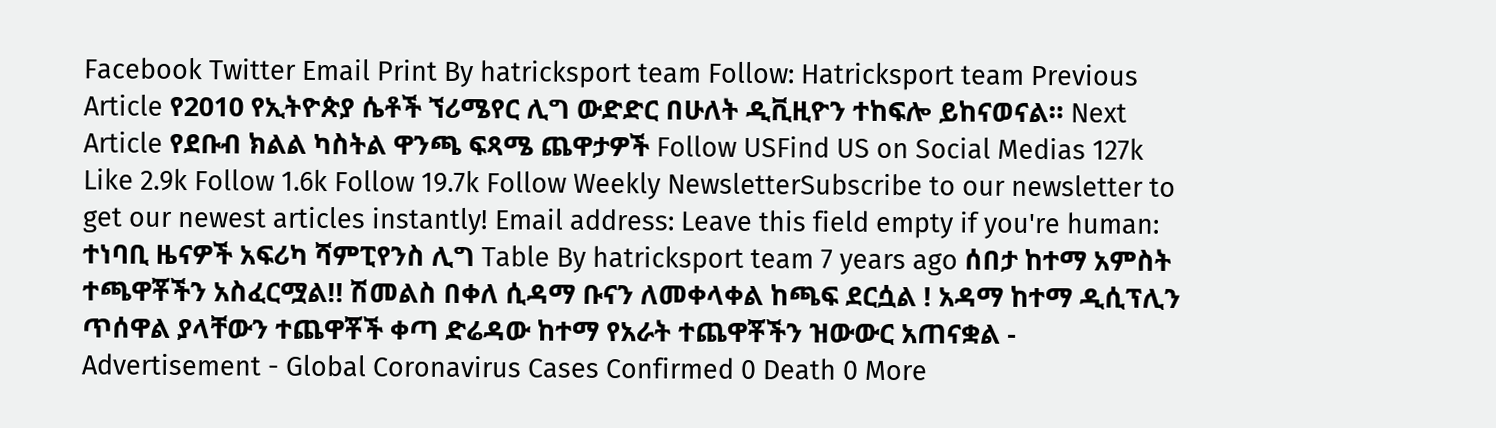Facebook Twitter Email Print By hatricksport team Follow: Hatricksport team Previous Article የ2010 የኢትዮጵያ ሴቶች ኘሪሜየር ሊግ ውድድር በሁለት ዲቪዚዮን ተከፍሎ ይከናወናል። Next Article የደቡብ ክልል ካስትል ዋንጫ ፍጻሜ ጨዋታዎች Follow USFind US on Social Medias 127k Like 2.9k Follow 1.6k Follow 19.7k Follow Weekly NewsletterSubscribe to our newsletter to get our newest articles instantly! Email address: Leave this field empty if you're human: ተነባቢ ዜናዎች አፍሪካ ሻምፒየንስ ሊግ Table By hatricksport team 7 years ago ሰበታ ከተማ አምስት ተጫዋቾችን አስፈርሟል!! ሽመልስ በቀለ ሲዳማ ቡናን ለመቀላቀል ከጫፍ ደርሷል ! አዳማ ከተማ ዲሲፕሊን ጥሰዋል ያላቸውን ተጨዋቾች ቀጣ ድሬዳው ከተማ የአራት ተጨዋቾችን ዝውውር አጠናቋል - Advertisement - Global Coronavirus Cases Confirmed 0 Death 0 More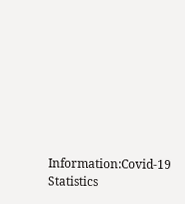Information:Covid-19 Statistics